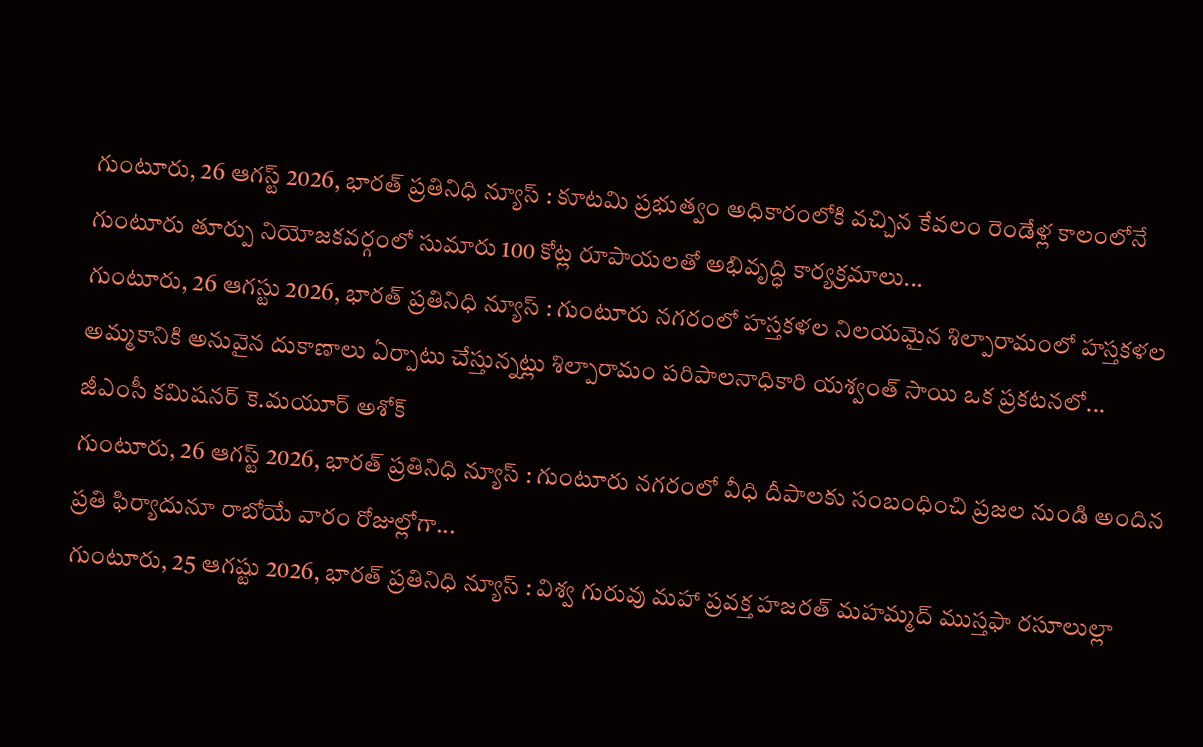గుంటూరు, 26 ఆగస్ట్ 2026, భారత్ ప్రతినిధి న్యూస్ : కూటమి ప్రభుత్వం అధికారంలోకి వచ్చిన కేవలం రెండేళ్ల కాలంలోనే గుంటూరు తూర్పు నియోజకవర్గంలో సుమారు 100 కోట్ల రూపాయలతో అభివృద్ధి కార్యక్రమాలు...
గుంటూరు, 26 ఆగస్టు 2026, భారత్ ప్రతినిధి న్యూస్ : గుంటూరు నగరంలో హస్తకళల నిలయమైన శిల్పారామంలో హస్తకళల అమ్మకానికి అనువైన దుకాణాలు ఏర్పాటు చేస్తున్నట్లు శిల్పారామం పరిపాలనాధికారి యశ్వంత్ సాయి ఒక ప్రకటనలో...
జీఎంసీ కమిషనర్ కె.మయూర్ అశోక్
గుంటూరు, 26 ఆగస్ట్ 2026, భారత్ ప్రతినిధి న్యూస్ : గుంటూరు నగరంలో వీధి దీపాలకు సంబంధించి ప్రజల నుండి అందిన ప్రతి ఫిర్యాదునూ రాబోయే వారం రోజుల్లోగా...
గుంటూరు, 25 ఆగష్టు 2026, భారత్ ప్రతినిధి న్యూస్ : విశ్వ గురువు మహా ప్రవక్త హజరత్ మహమ్మద్ ముస్తఫా రసూలుల్లా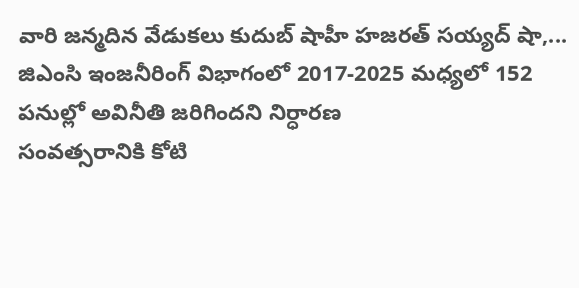వారి జన్మదిన వేడుకలు కుదుబ్ షాహీ హజరత్ సయ్యద్ షా,...
జిఎంసి ఇంజనీరింగ్ విభాగంలో 2017-2025 మధ్యలో 152 పనుల్లో అవినీతి జరిగిందని నిర్ధారణ
సంవత్సరానికి కోటి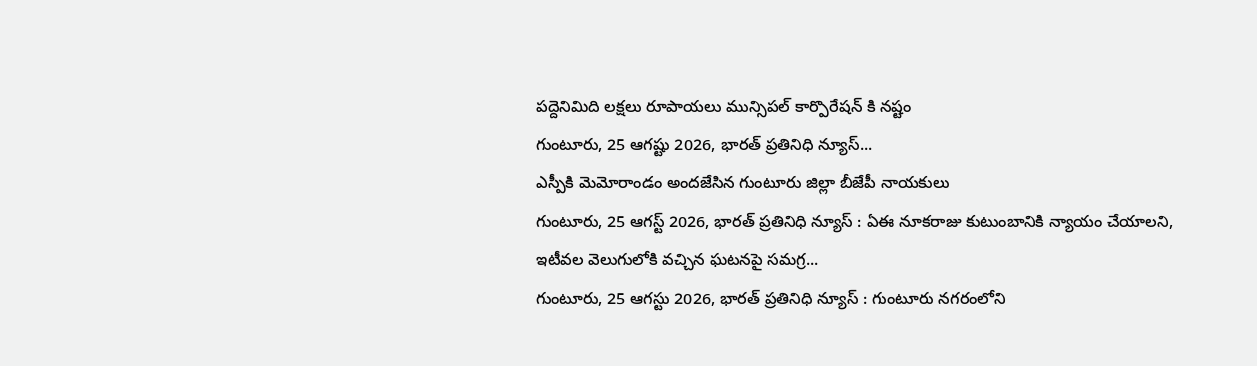పద్దెనిమిది లక్షలు రూపాయలు మున్సిపల్ కార్పొరేషన్ కి నష్టం
గుంటూరు, 25 ఆగష్టు 2026, భారత్ ప్రతినిధి న్యూస్...
ఎస్పీకి మెమోరాండం అందజేసిన గుంటూరు జిల్లా బీజేపీ నాయకులు
గుంటూరు, 25 ఆగస్ట్ 2026, భారత్ ప్రతినిధి న్యూస్ : ఏఈ నూకరాజు కుటుంబానికి న్యాయం చేయాలని, ఇటీవల వెలుగులోకి వచ్చిన ఘటనపై సమగ్ర...
గుంటూరు, 25 ఆగస్టు 2026, భారత్ ప్రతినిధి న్యూస్ : గుంటూరు నగరంలోని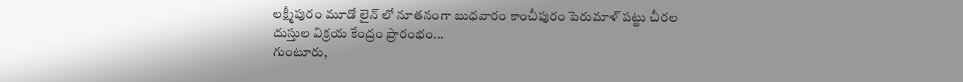లక్ష్మీపురం మూడో లైన్ లో నూతనంగా బుధవారం కాంచీపురం పెరుమాళ్ పట్టు చీరల దుస్తుల విక్రయ కేంద్రం ప్రారంభం...
గుంటూరు,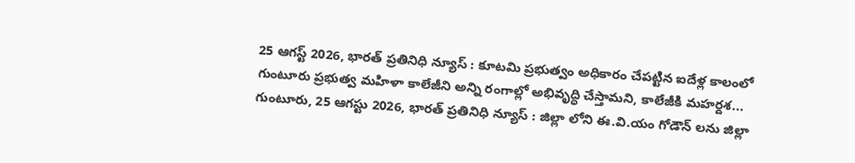25 ఆగస్ట్ 2026, భారత్ ప్రతినిధి న్యూస్ : కూటమి ప్రభుత్వం అధికారం చేపట్టిన ఐదేళ్ల కాలంలో గుంటూరు ప్రభుత్వ మహిళా కాలేజీని అన్ని రంగాల్లో అభివృద్ధి చేస్తామని, కాలేజీకి మహర్దశ...
గుంటూరు, 25 ఆగస్టు 2026, భారత్ ప్రతినిధి న్యూస్ : జిల్లా లోని ఈ.వి.యం గోడౌన్ లను జిల్లా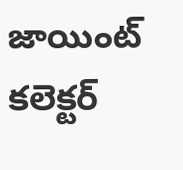జాయింట్ కలెక్టర్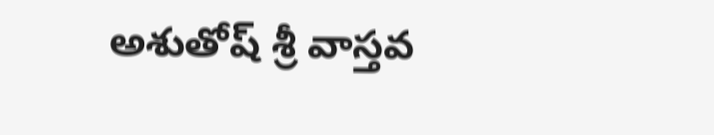అశుతోష్ శ్రీ వాస్తవ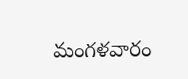మంగళవారం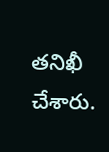తనిఖీ చేశారు.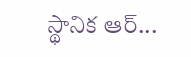స్థానిక ఆర్...